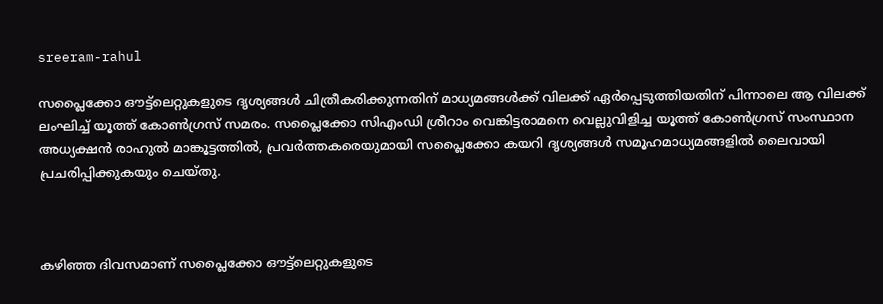sreeram-rahul

സപ്ലൈക്കോ ഔട്ട്‍ലെറ്റുകളുടെ ദൃശ്യങ്ങള്‍ ചിത്രീകരിക്കുന്നതിന് മാധ്യമങ്ങള്‍ക്ക് വിലക്ക് ഏര്‍പ്പെടുത്തിയതിന് പിന്നാലെ ആ വിലക്ക് ലംഘിച്ച് യൂത്ത് കോണ്‍ഗ്രസ് സമരം. സപ്ലൈക്കോ സിഎംഡി ശ്രീറാം വെങ്കിട്ടരാമനെ വെല്ലുവിളിച്ച യൂത്ത് കോൺഗ്രസ് സംസ്ഥാന അധ്യക്ഷൻ രാഹുൽ മാങ്കൂട്ടത്തിൽ, പ്രവര്‍ത്തകരെയുമായി സപ്ലൈക്കോ കയറി ദൃശ്യങ്ങള്‍ സമൂഹമാധ്യമങ്ങളില്‍ ലൈവായി പ്രചരിപ്പിക്കുകയും ചെയ്തു.



കഴിഞ്ഞ ദിവസമാണ് സപ്ലൈക്കോ ഔട്ട്‍ലെറ്റുകളുടെ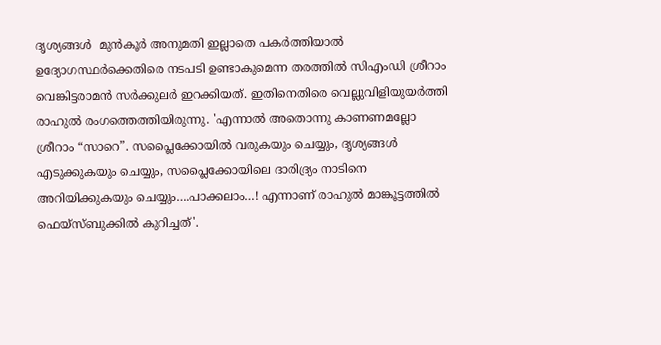ദൃശ്യങ്ങള്‍  മുന്‍കൂര്‍ അനുമതി ഇല്ലാതെ പകര്‍ത്തിയാല്‍ ഉദ്യോഗസ്ഥര്‍ക്കെതിരെ നടപടി ഉണ്ടാകുമെന്ന തരത്തില്‍ സിഎംഡി ശ്രീറാം വെങ്കിട്ടരാമന്‍ സര്‍ക്കുലര്‍ ഇറക്കിയത്. ഇതിനെതിരെ വെല്ലുവിളിയുയര്‍ത്തി രാഹുല്‍ രംഗത്തെത്തിയിരുന്നു. 'എന്നാൽ അതൊന്നു കാണണമല്ലോ ശ്രീറാം “സാറെ”. സപ്ലൈക്കോയിൽ വരുകയും ചെയ്യും, ദൃശ്യങ്ങൾ എടുക്കുകയും ചെയ്യും, സപ്ലൈക്കോയിലെ ദാരിദ്ര്യം നാടിനെ അറിയിക്കുകയും ചെയ്യും….പാക്കലാം…! എന്നാണ് രാഹുല്‍ മാങ്കൂട്ടത്തില്‍ ഫെയ്സ്ബുക്കില്‍ കുറിച്ചത്'.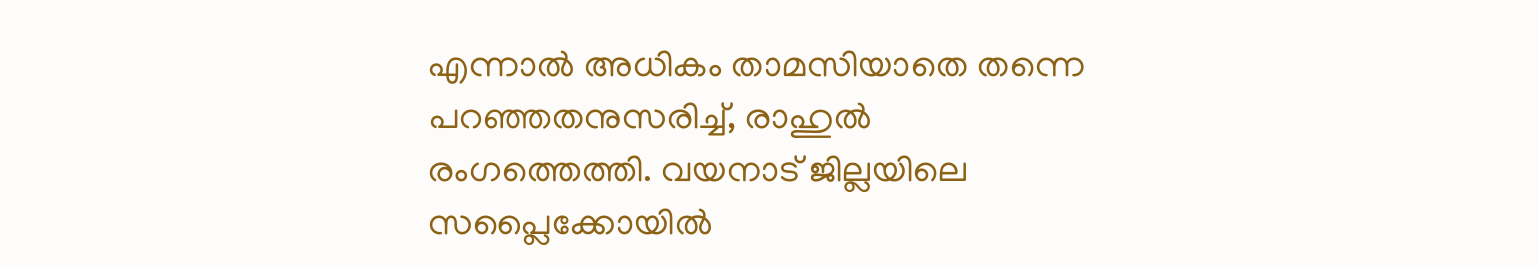എന്നാല്‍ അധികം താമസിയാതെ തന്നെ പറഞ്ഞതനുസരിച്ച്, രാഹുല്‍ രംഗത്തെത്തി. വയനാട് ജില്ലയിലെ സപ്ലൈക്കോയില്‍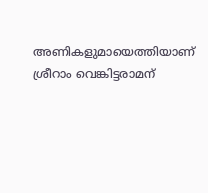അണികളുമായെത്തിയാണ് ശ്രീറാം വെങ്കിട്ടരാമന്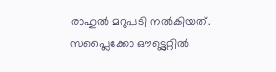രാഹുല്‍ മറുപടി നല്‍കിയത്. സപ്ലൈക്കോ ഔട്ട്ലെറ്റില്‍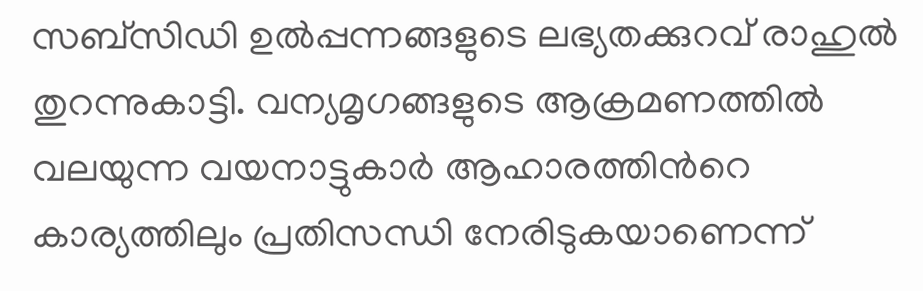സബ്സിഡി ഉല്‍പ്പന്നങ്ങളുടെ ലഭ്യതക്കുറവ് രാഹുല്‍ തുറന്നുകാട്ടി. വന്യമൃഗങ്ങളുടെ ആക്രമണത്തില്‍ വലയുന്ന വയനാട്ടുകാര്‍ ആഹാരത്തിന്‍റെ കാര്യത്തിലും പ്രതിസന്ധി നേരിടുകയാണെന്ന്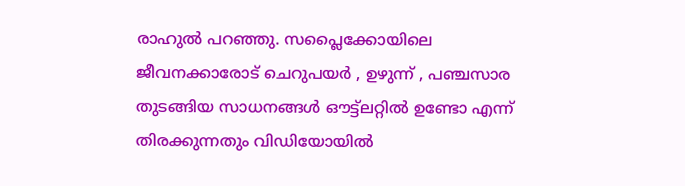രാഹുല്‍ പറഞ്ഞു. സപ്ലൈക്കോയിലെ ജീവനക്കാരോട് ചെറുപയര്‍ , ഉഴുന്ന് , പഞ്ചസാര തുടങ്ങിയ സാധനങ്ങള്‍ ഔട്ട്ലറ്റില്‍ ഉണ്ടോ എന്ന് തിരക്കുന്നതും വിഡിയോയില്‍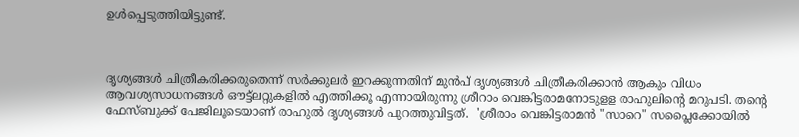ഉള്‍പ്പെടുത്തിയിട്ടുണ്ട്.



ദൃശ്യങ്ങള്‍ ചിത്രീകരിക്കരുതെന്ന് സര്‍ക്കുലര്‍ ഇറക്കുന്നതിന് മുന്‍പ് ദൃശ്യങ്ങള്‍ ചിത്രീകരിക്കാന്‍ ആകും വിധം ആവശ്യസാധനങ്ങള്‍ ഔട്ട്ലറ്റുകളില്‍ എത്തിക്കൂ എന്നായിരുന്നു ശ്രീറാം വെങ്കിട്ടരാമനോടുളള രാഹുലിന്‍റെ മറുപടി. തന്‍റെ ഫേസ്ബുക്ക് പേജിലൂടെയാണ് രാഹുല്‍ ദൃശ്യങ്ങള്‍ പുറത്തുവിട്ടത്.  'ശ്രീരാം വെങ്കിട്ടരാമൻ "സാറെ" സപ്ലൈക്കോയിൽ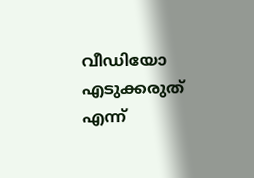വീഡിയോ എടുക്കരുത് എന്ന്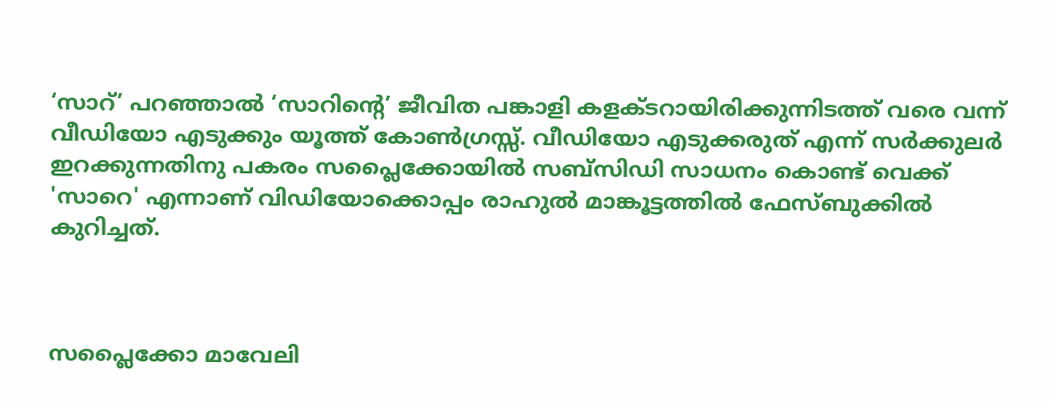‘സാറ്’ പറഞ്ഞാൽ ‘സാറിന്റെ’ ജീവിത പങ്കാളി കളക്ടറായിരിക്കുന്നിടത്ത് വരെ വന്ന് വീഡിയോ എടുക്കും യൂത്ത് കോൺഗ്രസ്സ്. വീഡിയോ എടുക്കരുത് എന്ന് സർക്കുലർ ഇറക്കുന്നതിനു പകരം സപ്ലൈക്കോയിൽ സബ്സിഡി സാധനം കൊണ്ട് വെക്ക് 'സാറെ' എന്നാണ് വിഡിയോക്കൊപ്പം രാഹുല്‍ മാങ്കൂട്ടത്തില്‍ ഫേസ്ബുക്കില്‍ കുറിച്ചത്.



സപ്ലൈക്കോ മാവേലി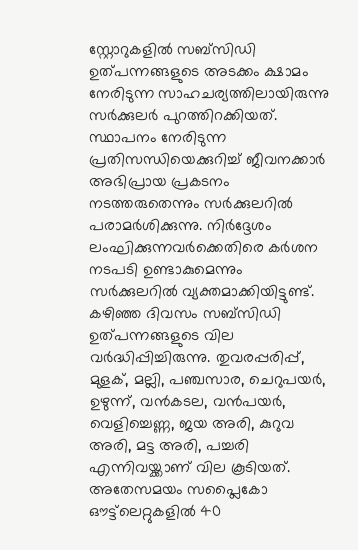സ്റ്റോറുകളിൽ സബ്സിഡി ഉത്പന്നങ്ങളുടെ അടക്കം ക്ഷാമം നേരിടുന്ന സാഹചര്യത്തിലായിരുന്നു സർക്കുലർ പുറത്തിറക്കിയത്. സ്ഥാപനം നേരിടുന്ന പ്രതിസന്ധിയെക്കുറിച്ച് ജീവനക്കാര്‍ അഭിപ്രായ പ്രകടനം നടത്തരുതെന്നും സര്‍ക്കുലറില്‍ പരാമര്‍ശിക്കുന്നു. നിര്‍ദ്ദേശം ലംഘിക്കുന്നവര്‍ക്കെതിരെ കര്‍ശന നടപടി ഉണ്ടാകുമെന്നും സര്‍ക്കുലറില്‍ വ്യക്തമാക്കിയിട്ടുണ്ട്. കഴിഞ്ഞ ദിവസം സബ്‌സിഡി ഉത്പന്നങ്ങളുടെ വില വര്‍ദ്ധിപ്പിച്ചിരുന്നു. തുവരപ്പരിപ്പ്, മുളക്, മല്ലി, പഞ്ചസാര, ചെറുപയർ, ഉഴുന്ന്, വൻകടല, വൻപയർ, വെളിച്ചെണ്ണ, ജയ അരി, കുറുവ അരി, മട്ട അരി, പച്ചരി എന്നിവയ്ക്കാണ് വില കൂടിയത്. അതേസമയം സപ്ലൈകോ ഔട്ട്‌ലെറ്റുകളില്‍ 40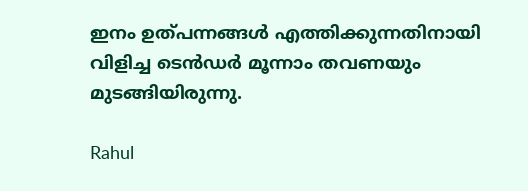ഇനം ഉത്പന്നങ്ങള്‍ എത്തിക്കുന്നതിനായി വിളിച്ച ടെന്‍ഡര്‍ മൂന്നാം തവണയും മുടങ്ങിയിരുന്നു.

Rahul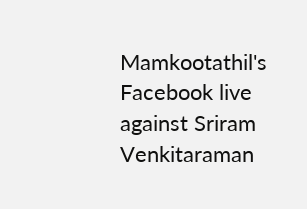Mamkootathil's Facebook live against Sriram Venkitaraman